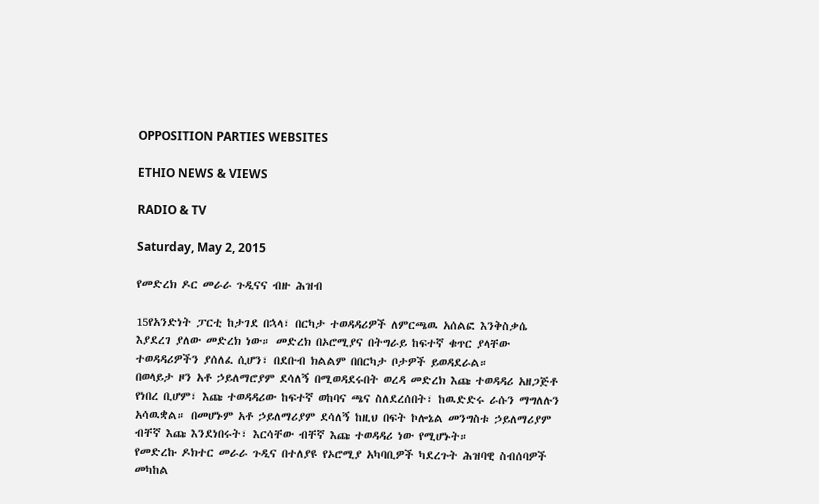OPPOSITION PARTIES WEBSITES

ETHIO NEWS & VIEWS

RADIO & TV

Saturday, May 2, 2015

የመድረክ ዶር መራራ ጉዲናና ብዙ ሕዝብ

15የአንድነት ፓርቲ ከታገደ በኋላ፣ በርካታ ተወዳዳሪዎች ለምርጫዉ አሰልፎ እንቅስቃሴ እያደረገ ያለው መድረክ ነው። መድረክ በኦሮሚያና በትግራይ ከፍተኛ ቁጥር ያላቸው ተወዳዳሪዎችን ያሰለፈ ሲሆን፣ በደቡብ ክልልም በበርካታ ቦታዎች ይወዳደራል።
በወላይታ ዞን አቶ ኃይለማሮያም ደሳለኝ በሚወዳደሩበት ወረዳ መድረክ እጩ ተወዳዳሪ አዘጋጅቶ የነበረ ቢሆም፣ እጩ ተወዳዳሪው ከፍተኛ ወከባና ጫና ስለደረሰበት፣ ከዉድድሩ ራሱን ማግለሉን አሳዉቋል። በመሆኑም አቶ ኃይለማሪያም ደሳለኝ ከዚህ በፍት ኮሎኔል መንግስቱ ኃይለማሪያም ብቸኛ እጩ እንደነበሩት፣ እርሳቸው ብቸኛ እጩ ተወዳዳሪ ነው የሚሆኑት።
የመድረኩ ዶክተር መራራ ጉዲና በተለያዩ የኦሮሚያ አካባቢዎች ካደረጉት ሕዝባዊ ስብሰባዎች መካከል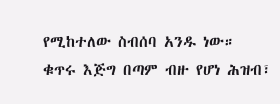የሚከተለው ስብሰባ አንዱ ነው።
ቁጥሩ እጅግ በጣም ብዙ የሆነ ሕዝብ፣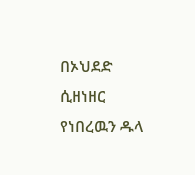በኦህደድ ሲዘነዘር የነበረዉን ዱላ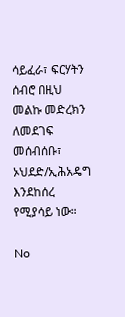ሳይፈራ፣ ፍርሃትን ሰብሮ በዚህ መልኩ መድረክን ለመደገፍ መሰብሰቡ፣ ኦህደድ/ኢሕአዴግ እንደከሰረ የሚያሳይ ነው።

No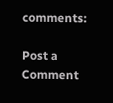comments:

Post a Comment